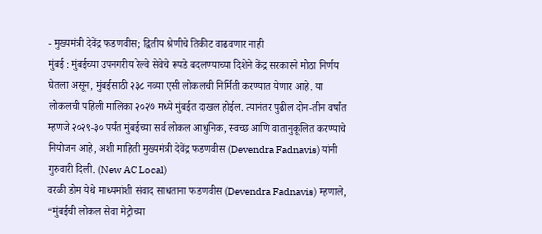- मुख्यमंत्री देवेंद्र फडणवीस; द्वितीय श्रेणीचे तिकीट वाढवणार नाही
मुंबई : मुंबईच्या उपनगरीय रेल्वे सेवेचे रूपडे बदलण्याच्या दिशेने केंद्र सरकारने मोठा निर्णय घेतला असून, मुंबईसाठी २३८ नव्या एसी लोकलची निर्मिती करण्यात येणार आहे. या लोकलची पहिली मालिका २०२७ मध्ये मुंबईत दाखल होईल. त्यानंतर पुढील दोन-तीन वर्षांत म्हणजे २०२९-३० पर्यंत मुंबईच्या सर्व लोकल आधुनिक, स्वच्छ आणि वातानुकूलित करण्याचे नियोजन आहे, अशी माहिती मुख्यमंत्री देवेंद्र फडणवीस (Devendra Fadnavis) यांनी गुरुवारी दिली. (New AC Local)
वरळी डोम येथे माध्यमांशी संवाद साधताना फडणवीस (Devendra Fadnavis) म्हणाले, “मुंबईची लोकल सेवा मेट्रोच्या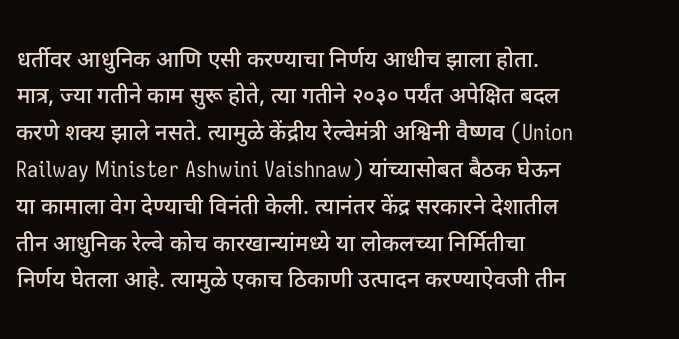धर्तीवर आधुनिक आणि एसी करण्याचा निर्णय आधीच झाला होता. मात्र, ज्या गतीने काम सुरू होते, त्या गतीने २०३० पर्यंत अपेक्षित बदल करणे शक्य झाले नसते. त्यामुळे केंद्रीय रेल्वेमंत्री अश्विनी वैष्णव (Union Railway Minister Ashwini Vaishnaw) यांच्यासोबत बैठक घेऊन या कामाला वेग देण्याची विनंती केली. त्यानंतर केंद्र सरकारने देशातील तीन आधुनिक रेल्वे कोच कारखान्यांमध्ये या लोकलच्या निर्मितीचा निर्णय घेतला आहे. त्यामुळे एकाच ठिकाणी उत्पादन करण्याऐवजी तीन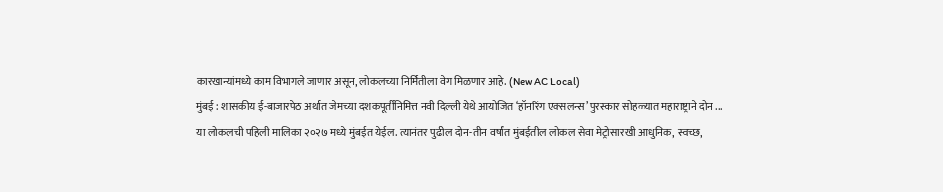कारखान्यांमध्ये काम विभागले जाणार असून, लोकलच्या निर्मितीला वेग मिळणार आहे. (New AC Local)
मुंबई : शासकीय ई-बाजारपेठ अर्थात जेमच्या दशकपूर्तीनिमित्त नवी दिल्ली येथे आयोजित ‘हॉनरिंग एक्सलन्स’ पुरस्कार सोहळ्यात महाराष्ट्राने दोन ...
या लोकलची पहिली मालिका २०२७ मध्ये मुंबईत येईल. त्यानंतर पुढील दोन-तीन वर्षांत मुंबईतील लोकल सेवा मेट्रोसारखी आधुनिक, स्वच्छ,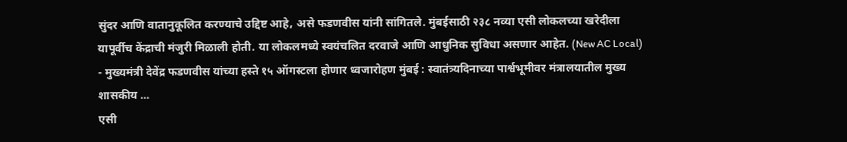सुंदर आणि वातानुकूलित करण्याचे उद्दिष्ट आहे, असे फडणवीस यांनी सांगितले. मुंबईसाठी २३८ नव्या एसी लोकलच्या खरेदीला यापूर्वीच केंद्राची मंजुरी मिळाली होती. या लोकलमध्ये स्वयंचलित दरवाजे आणि आधुनिक सुविधा असणार आहेत. (New AC Local)
- मुख्यमंत्री देवेंद्र फडणवीस यांच्या हस्ते १५ ऑगस्टला होणार ध्वजारोहण मुंबई : स्वातंत्र्यदिनाच्या पार्श्वभूमीवर मंत्रालयातील मुख्य शासकीय ...
एसी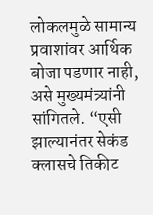लोकलमुळे सामान्य प्रवाशांवर आर्थिक बोजा पडणार नाही, असे मुख्यमंत्र्यांनी सांगितले. “एसी झाल्यानंतर सेकंड क्लासचे तिकीट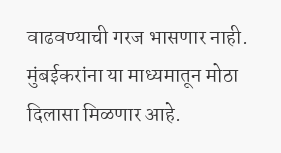वाढवण्याची गरज भासणार नाही. मुंबईकरांना या माध्यमातून मोठा दिलासा मिळणार आहे.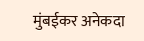मुंबईकर अनेकदा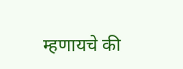म्हणायचे की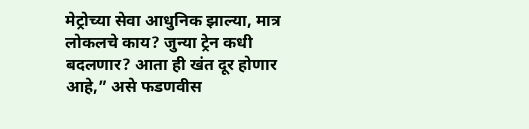मेट्रोच्या सेवा आधुनिक झाल्या, मात्र लोकलचे काय? जुन्या ट्रेन कधी बदलणार? आता ही खंत दूर होणार आहे,” असे फडणवीस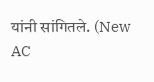यांनी सांगितले. (New AC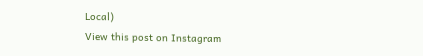Local)
View this post on Instagram